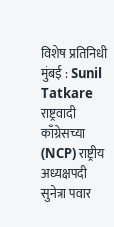विशेष प्रतिनिधी
मुंबई : Sunil Tatkare राष्ट्रवादी काँग्रेसच्या (NCP) राष्ट्रीय अध्यक्षपदी सुनेत्रा पवार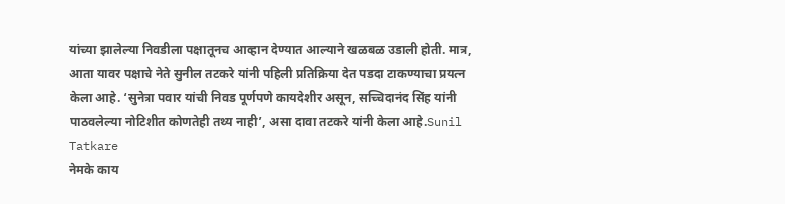यांच्या झालेल्या निवडीला पक्षातूनच आव्हान देण्यात आल्याने खळबळ उडाली होती. मात्र, आता यावर पक्षाचे नेते सुनील तटकरे यांनी पहिली प्रतिक्रिया देत पडदा टाकण्याचा प्रयत्न केला आहे. ‘सुनेत्रा पवार यांची निवड पूर्णपणे कायदेशीर असून, सच्चिदानंद सिंह यांनी पाठवलेल्या नोटिशीत कोणतेही तथ्य नाही’, असा दावा तटकरे यांनी केला आहे.Sunil Tatkare
नेमके काय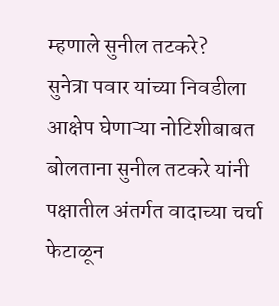म्हणाले सुनील तटकरे?
सुनेत्रा पवार यांच्या निवडीला आक्षेप घेणाऱ्या नोटिशीबाबत बोलताना सुनील तटकरे यांनी पक्षातील अंतर्गत वादाच्या चर्चा फेटाळून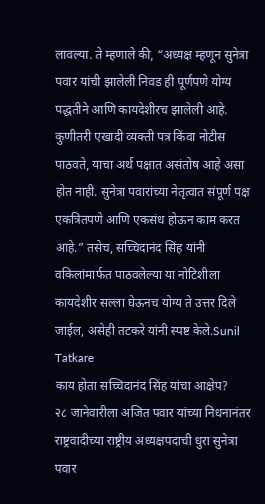लावल्या. ते म्हणाले की, “अध्यक्ष म्हणून सुनेत्रा पवार यांची झालेली निवड ही पूर्णपणे योग्य पद्धतीने आणि कायदेशीरच झालेली आहे. कुणीतरी एखादी व्यक्ती पत्र किंवा नोटीस पाठवते, याचा अर्थ पक्षात असंतोष आहे असा होत नाही. सुनेत्रा पवारांच्या नेतृत्वात संपूर्ण पक्ष एकत्रितपणे आणि एकसंध होऊन काम करत आहे.” तसेच, सच्चिदानंद सिंह यांनी वकिलांमार्फत पाठवलेल्या या नोटिशीला कायदेशीर सल्ला घेऊनच योग्य ते उत्तर दिले जाईल, असेही तटकरे यांनी स्पष्ट केले.Sunil Tatkare
काय होता सच्चिदानंद सिंह यांचा आक्षेप?
२८ जानेवारीला अजित पवार यांच्या निधनानंतर राष्ट्रवादीच्या राष्ट्रीय अध्यक्षपदाची धुरा सुनेत्रा पवार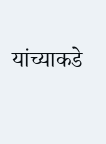यांच्याकडे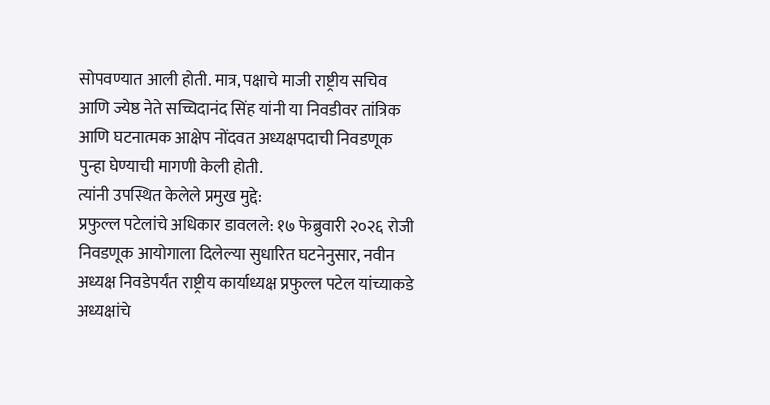सोपवण्यात आली होती. मात्र, पक्षाचे माजी राष्ट्रीय सचिव आणि ज्येष्ठ नेते सच्चिदानंद सिंह यांनी या निवडीवर तांत्रिक आणि घटनात्मक आक्षेप नोंदवत अध्यक्षपदाची निवडणूक पुन्हा घेण्याची मागणी केली होती.
त्यांनी उपस्थित केलेले प्रमुख मुद्दे:
प्रफुल्ल पटेलांचे अधिकार डावलले: १७ फेब्रुवारी २०२६ रोजी निवडणूक आयोगाला दिलेल्या सुधारित घटनेनुसार, नवीन अध्यक्ष निवडेपर्यंत राष्ट्रीय कार्याध्यक्ष प्रफुल्ल पटेल यांच्याकडे अध्यक्षांचे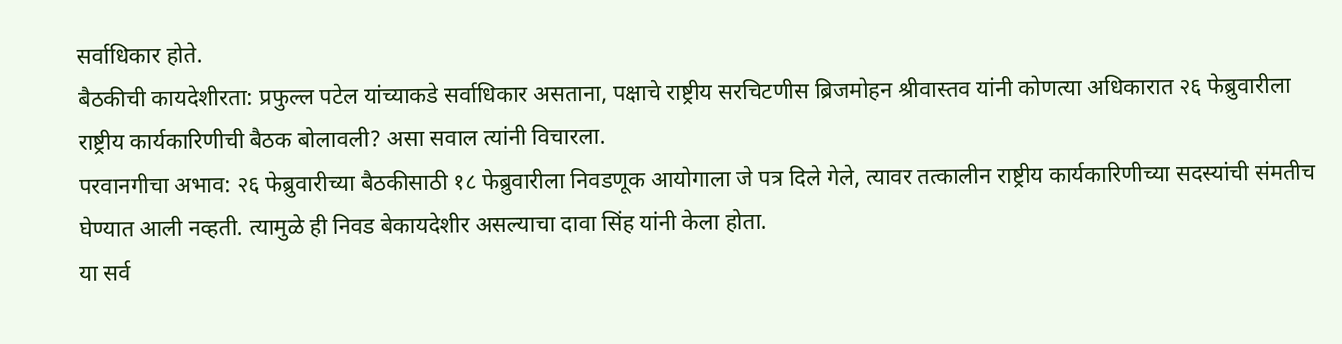सर्वाधिकार होते.
बैठकीची कायदेशीरता: प्रफुल्ल पटेल यांच्याकडे सर्वाधिकार असताना, पक्षाचे राष्ट्रीय सरचिटणीस ब्रिजमोहन श्रीवास्तव यांनी कोणत्या अधिकारात २६ फेब्रुवारीला राष्ट्रीय कार्यकारिणीची बैठक बोलावली? असा सवाल त्यांनी विचारला.
परवानगीचा अभाव: २६ फेब्रुवारीच्या बैठकीसाठी १८ फेब्रुवारीला निवडणूक आयोगाला जे पत्र दिले गेले, त्यावर तत्कालीन राष्ट्रीय कार्यकारिणीच्या सदस्यांची संमतीच घेण्यात आली नव्हती. त्यामुळे ही निवड बेकायदेशीर असल्याचा दावा सिंह यांनी केला होता.
या सर्व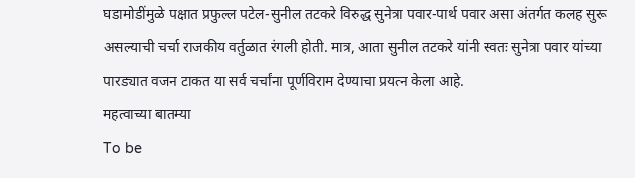घडामोडींमुळे पक्षात प्रफुल्ल पटेल-सुनील तटकरे विरुद्ध सुनेत्रा पवार-पार्थ पवार असा अंतर्गत कलह सुरू असल्याची चर्चा राजकीय वर्तुळात रंगली होती. मात्र, आता सुनील तटकरे यांनी स्वतः सुनेत्रा पवार यांच्या पारड्यात वजन टाकत या सर्व चर्चांना पूर्णविराम देण्याचा प्रयत्न केला आहे.
महत्वाच्या बातम्या
To be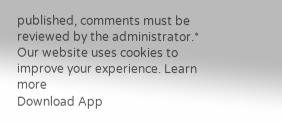published, comments must be reviewed by the administrator.*
Our website uses cookies to improve your experience. Learn more
Download App